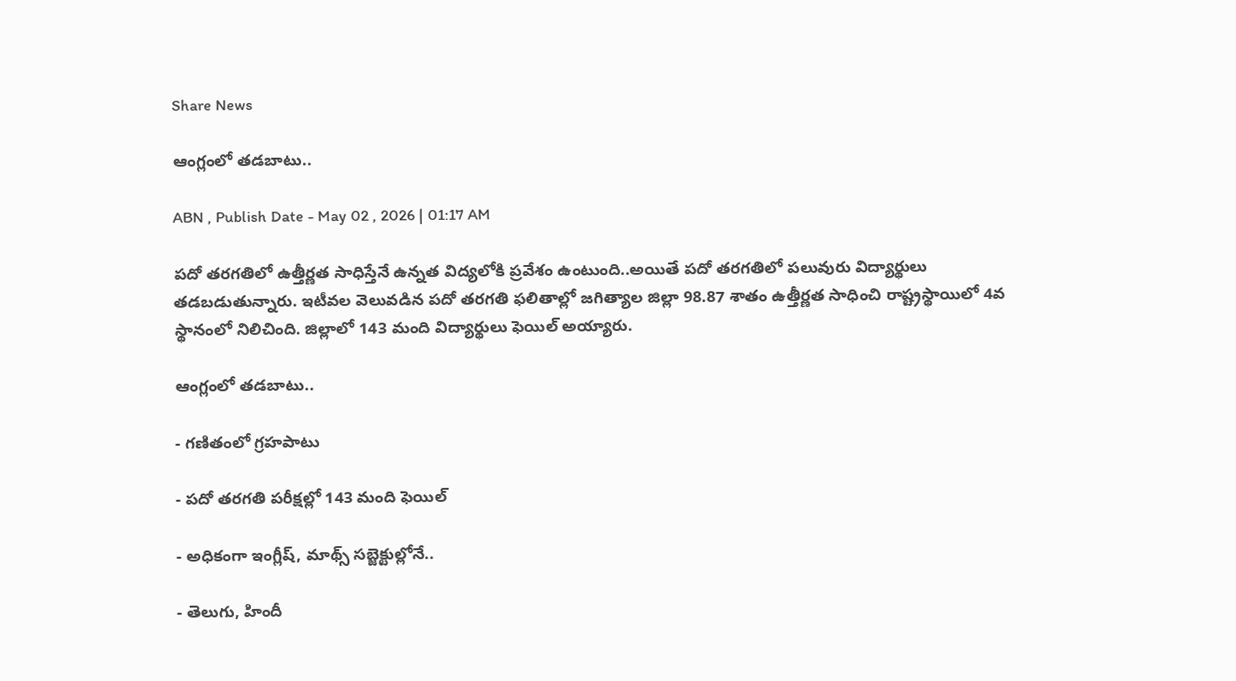Share News

ఆంగ్లంలో తడబాటు..

ABN , Publish Date - May 02 , 2026 | 01:17 AM

పదో తరగతిలో ఉత్తీర్ణత సాధిస్తేనే ఉన్నత విద్యలోకి ప్రవేశం ఉంటుంది..అయితే పదో తరగతిలో పలువురు విద్యార్థులు తడబడుతున్నారు. ఇటీవల వెలువడిన పదో తరగతి ఫలితాల్లో జగిత్యాల జిల్లా 98.87 శాతం ఉత్తీర్ణత సాధించి రాష్ట్రస్థాయిలో 4వ స్థానంలో నిలిచింది. జిల్లాలో 143 మంది విద్యార్థులు ఫెయిల్‌ అయ్యారు.

ఆంగ్లంలో తడబాటు..

- గణితంలో గ్రహపాటు

- పదో తరగతి పరీక్షల్లో 143 మంది ఫెయిల్‌

- అధికంగా ఇంగ్లీష్‌, మాథ్స్‌ సబ్జెక్టుల్లోనే..

- తెలుగు, హిందీ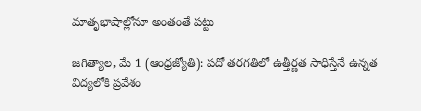మాతృభాషాల్లోనూ అంతంతే పట్టు

జగిత్యాల, మే 1 (ఆంధ్రజ్యోతి): పదో తరగతిలో ఉత్తీర్ణత సాధిస్తేనే ఉన్నత విద్యలోకి ప్రవేశం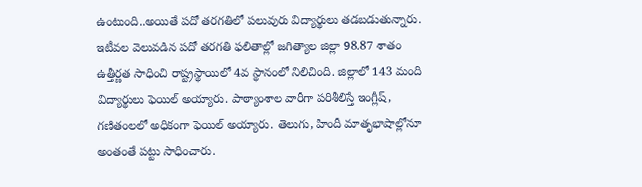ఉంటుంది..అయితే పదో తరగతిలో పలువురు విద్యార్థులు తడబడుతున్నారు. ఇటీవల వెలువడిన పదో తరగతి ఫలితాల్లో జగిత్యాల జిల్లా 98.87 శాతం ఉత్తీర్ణత సాధించి రాష్ట్రస్థాయిలో 4వ స్థానంలో నిలిచింది. జిల్లాలో 143 మంది విద్యార్థులు ఫెయిల్‌ అయ్యారు. పాఠ్యాంశాల వారీగా పరిశీలిస్తే ఇంగ్లీష్‌, గణితంలలో అధికంగా ఫెయిల్‌ అయ్యారు. తెలుగు, హిందీ మాతృభాషాల్లోనూ అంతంతే పట్టు సాధించారు.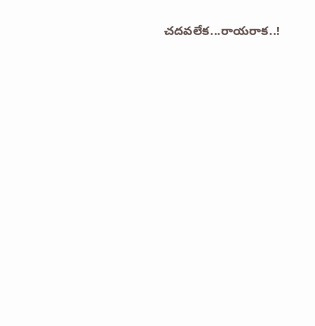చదవలేక...రాయరాక..!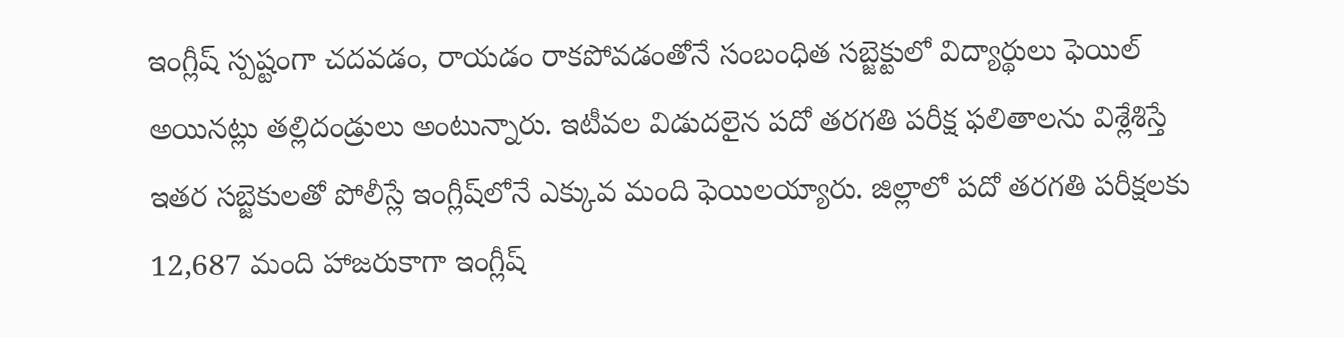ఇంగ్లీష్‌ స్పష్టంగా చదవడం, రాయడం రాకపోవడంతోనే సంబంధిత సబ్జెక్టులో విద్యార్థులు ఫెయిల్‌ అయినట్లు తల్లిదండ్రులు అంటున్నారు. ఇటీవల విడుదలైన పదో తరగతి పరీక్ష ఫలితాలను విశ్లేశిస్తే ఇతర సబ్జెకులతో పోలీస్లే ఇంగ్లీష్‌లోనే ఎక్కువ మంది ఫెయిలయ్యారు. జిల్లాలో పదో తరగతి పరీక్షలకు 12,687 మంది హాజరుకాగా ఇంగ్లీష్‌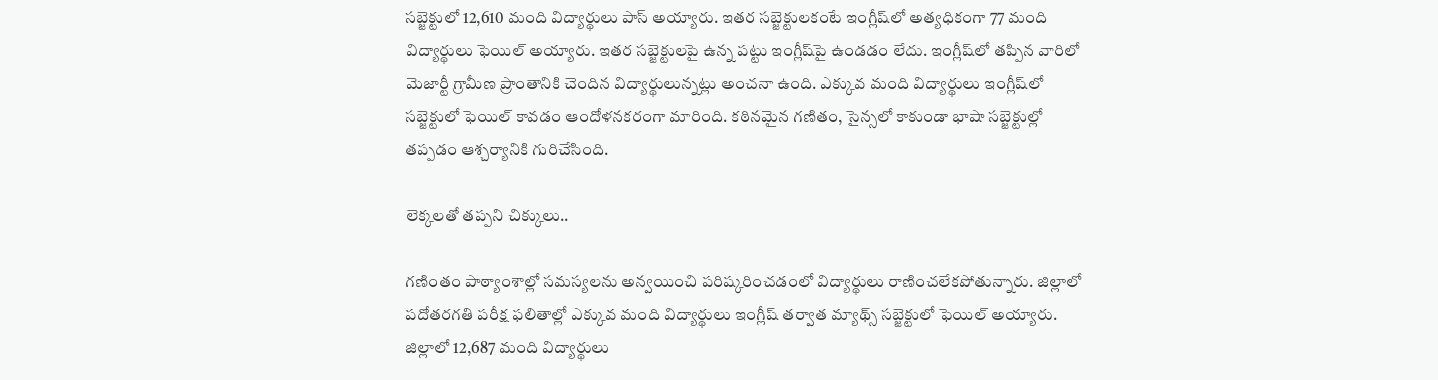సబ్జెక్టులో 12,610 మంది విద్యార్థులు పాస్‌ అయ్యారు. ఇతర సబ్జెక్టులకంటే ఇంగ్లీష్‌లో అత్యధికంగా 77 మంది విద్యార్థులు ఫెయిల్‌ అయ్యారు. ఇతర సబ్జెక్టులపై ఉన్న పట్టు ఇంగ్లీష్‌పై ఉండడం లేదు. ఇంగ్లీష్‌లో తప్పిన వారిలో మెజార్టీ గ్రామీణ ప్రాంతానికి చెందిన విద్యార్థులున్నట్లు అంచనా ఉంది. ఎక్కువ మంది విద్యార్థులు ఇంగ్లీష్‌లో సబ్జెక్టులో ఫెయిల్‌ కావడం ఆందోళనకరంగా మారింది. కఠినమైన గణితం, సైన్సలో కాకుండా భాషా సబ్జెక్టుల్లో తప్పడం ఆశ్చర్యానికి గురిచేసింది.

లెక్కలతో తప్పని చిక్కులు..

గణింతం పాఠ్యాంశాల్లో సమస్యలను అన్వయించి పరిష్కరించడంలో విద్యార్థులు రాణించలేకపోతున్నారు. జిల్లాలో పదోతరగతి పరీక్ష ఫలితాల్లో ఎక్కువ మంది విద్యార్థులు ఇంగ్లీష్‌ తర్వాత మ్యాథ్స్‌ సబ్జెక్టులో ఫెయిల్‌ అయ్యారు. జిల్లాలో 12,687 మంది విద్యార్థులు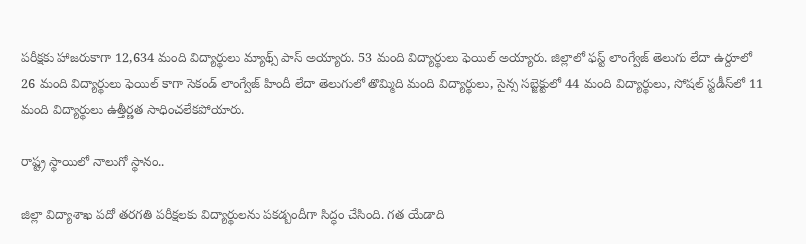పరీక్షకు హాజరుకాగా 12,634 మంది విద్యార్థులు మ్యాథ్స్‌ పాస్‌ అయ్యారు. 53 మంది విద్యార్థులు ఫెయిల్‌ అయ్యారు. జిల్లాలో ఫస్ట్‌ లాంగ్వేజ్‌ తెలుగు లేదా ఉర్దూలో 26 మంది విద్యార్థులు ఫెయిల్‌ కాగా సెకండ్‌ లాంగ్వేజ్‌ హిందీ లేదా తెలుగులో తొమ్మిది మంది విద్యార్థులు, సైన్స సబ్జెక్టులో 44 మంది విద్యార్థులు, సోషల్‌ స్టడీస్‌లో 11 మంది విద్యార్థులు ఉత్తీర్ణత సాధించలేకపోయారు.

రాష్ట్ర స్థాయిలో నాలుగో స్థానం..

జిల్లా విద్యాశాఖ పదో తరగతి పరీక్షలకు విద్యార్థులను పకడ్బందీగా సిద్ధం చేసింది. గత యేడాది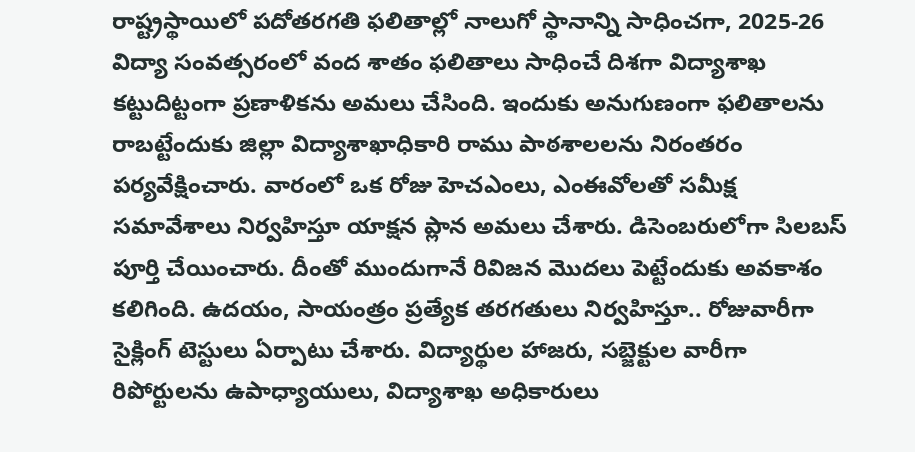రాష్ట్రస్థాయిలో పదోతరగతి ఫలితాల్లో నాలుగో స్థానాన్ని సాధించగా, 2025-26 విద్యా సంవత్సరంలో వంద శాతం ఫలితాలు సాధించే దిశగా విద్యాశాఖ కట్టుదిట్టంగా ప్రణాళికను అమలు చేసింది. ఇందుకు అనుగుణంగా ఫలితాలను రాబట్టేందుకు జిల్లా విద్యాశాఖాధికారి రాము పాఠశాలలను నిరంతరం పర్యవేక్షించారు. వారంలో ఒక రోజు హెచఎంలు, ఎంఈవోలతో సమీక్ష సమావేశాలు నిర్వహిస్తూ యాక్షన ప్లాన అమలు చేశారు. డిసెంబరులోగా సిలబస్‌ పూర్తి చేయించారు. దీంతో ముందుగానే రివిజన మొదలు పెట్టేందుకు అవకాశం కలిగింది. ఉదయం, సాయంత్రం ప్రత్యేక తరగతులు నిర్వహిస్తూ.. రోజువారీగా సైక్లింగ్‌ టెస్టులు ఏర్పాటు చేశారు. విద్యార్థుల హాజరు, సబ్జెక్టుల వారీగా రిపోర్టులను ఉపాధ్యాయులు, విద్యాశాఖ అధికారులు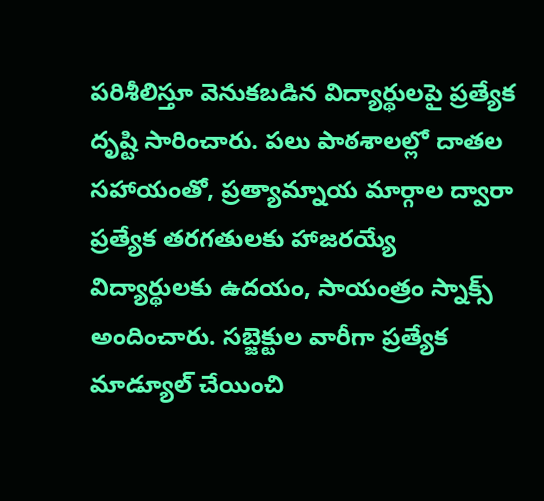పరిశీలిస్తూ వెనుకబడిన విద్యార్థులపై ప్రత్యేక దృష్టి సారించారు. పలు పాఠశాలల్లో దాతల సహాయంతో, ప్రత్యామ్నాయ మార్గాల ద్వారా ప్రత్యేక తరగతులకు హాజరయ్యే విద్యార్థులకు ఉదయం, సాయంత్రం స్నాక్స్‌ అందించారు. సబ్జెక్టుల వారీగా ప్రత్యేక మాడ్యూల్‌ చేయించి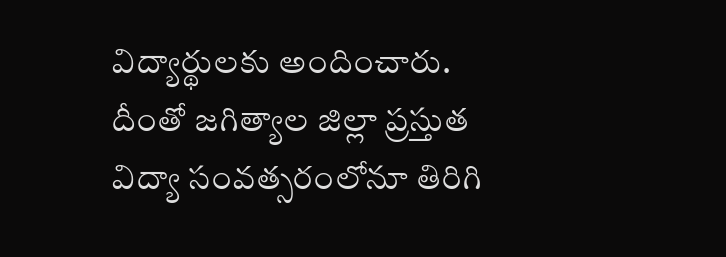విద్యార్థులకు అందించారు. దీంతో జగిత్యాల జిల్లా ప్రస్తుత విద్యా సంవత్సరంలోనూ తిరిగి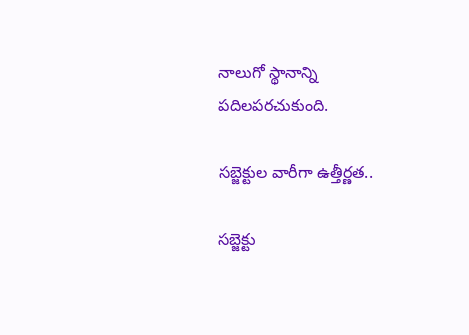నాలుగో స్థానాన్ని పదిలపరచుకుంది.

సబ్జెక్టుల వారీగా ఉత్తీర్ణత..

సబ్జెక్టు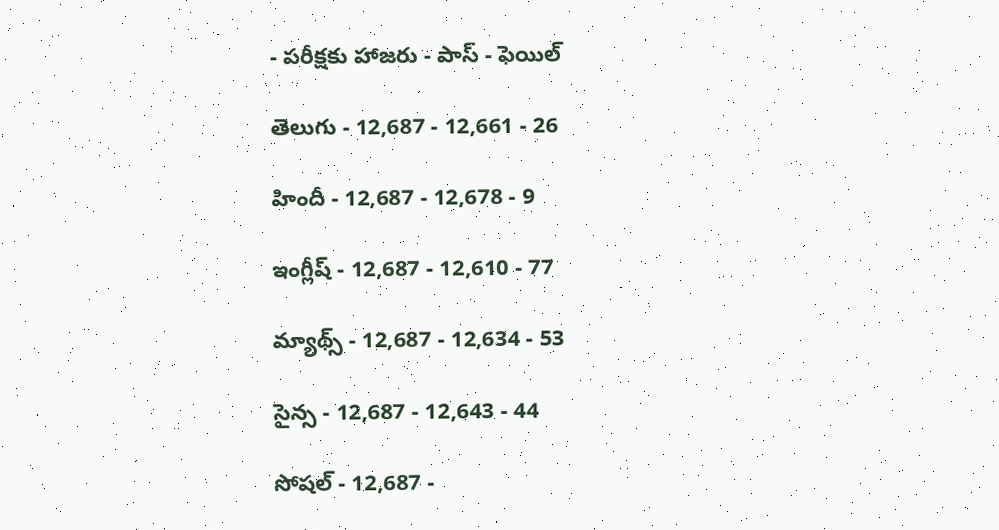- పరీక్షకు హాజరు - పాస్‌ - ఫెయిల్‌

తెలుగు - 12,687 - 12,661 - 26

హిందీ - 12,687 - 12,678 - 9

ఇంగ్లీష్‌ - 12,687 - 12,610 - 77

మ్యాథ్స్‌ - 12,687 - 12,634 - 53

సైన్స - 12,687 - 12,643 - 44

సోషల్‌ - 12,687 -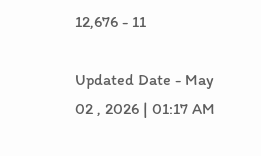12,676 - 11

Updated Date - May 02 , 2026 | 01:17 AM